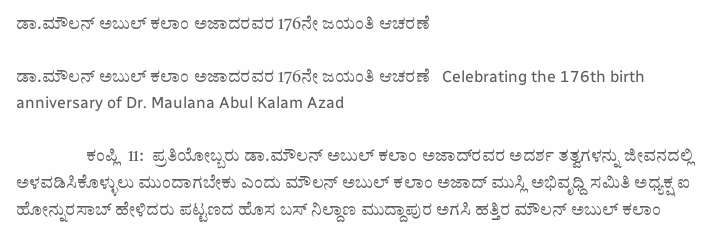ಡಾ.ಮೌಲನ್ ಅಬುಲ್ ಕಲಾಂ ಅಜಾದರವರ 176ನೇ ಜಯಂತಿ ಆಚರಣೆ

ಡಾ.ಮೌಲನ್ ಅಬುಲ್ ಕಲಾಂ ಅಜಾದರವರ 176ನೇ ಜಯಂತಿ ಆಚರಣೆ   Celebrating the 176th birth anniversary of Dr. Maulana Abul Kalam Azad

                    ಕಂಪ್ಲಿ  11:  ಪ್ರತಿಯೋಬ್ಬರು ಡಾ.ಮೌಲನ್ ಅಬುಲ್ ಕಲಾಂ ಅಜಾದ್‌ರವರ ಅದರ್ಶ ತತ್ವಗಳನ್ನು ಜೀವನದಲ್ಲಿ ಅಳವಡಿಸಿಕೊಳ್ಳುಲು ಮುಂದಾಗಬೇಕು ಎಂದು ಮೌಲನ್ ಅಬುಲ್ ಕಲಾಂ ಅಜಾದ್ ಮುಸ್ಲಿ ಅಭಿವೃಧ್ದಿ ಸಮಿತಿ ಅಧ್ಯಕ್ಷ ಐ ಹೋನ್ನುರಸಾಬ್ ಹೇಳಿದರು ಪಟ್ಟಣದ ಹೊಸ ಬಸ್ ನಿಲ್ದಾಣ ಮುದ್ದಾಪುರ ಅಗಸಿ ಹತ್ತಿರ ಮೌಲನ್ ಅಬುಲ್ ಕಲಾಂ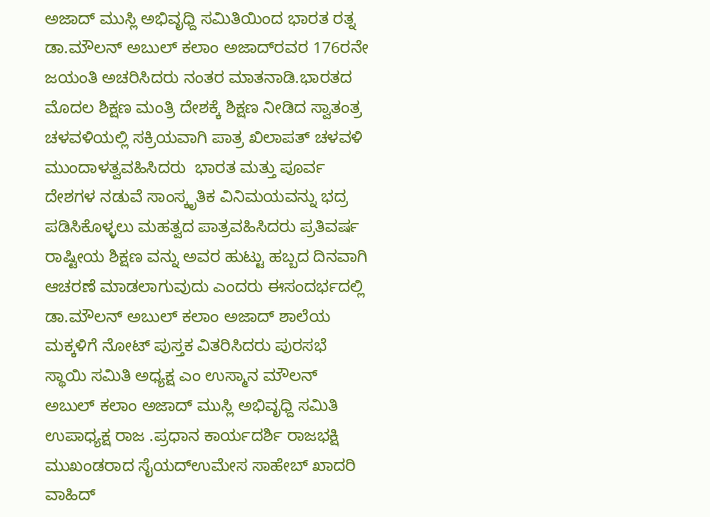ಅಜಾದ್ ಮುಸ್ಲಿ ಅಭಿವೃಧ್ದಿ ಸಮಿತಿಯಿಂದ ಭಾರತ ರತ್ನ ಡಾ.ಮೌಲನ್ ಅಬುಲ್ ಕಲಾಂ ಅಜಾದ್‌ರವರ 176ರನೇ ಜಯಂತಿ ಅಚರಿಸಿದರು ನಂತರ ಮಾತನಾಡಿ.ಭಾರತದ ಮೊದಲ ಶಿಕ್ಷಣ ಮಂತ್ರಿ ದೇಶಕ್ಕೆ ಶಿಕ್ಷಣ ನೀಡಿದ ಸ್ವಾತಂತ್ರ ಚಳವಳಿಯಲ್ಲಿ ಸಕ್ರಿಯವಾಗಿ ಪಾತ್ರ ಖಿಲಾಪತ್ ಚಳವಳಿ ಮುಂದಾಳತ್ವವಹಿಸಿದರು  ಭಾರತ ಮತ್ತು ಪೂರ್ವ ದೇಶಗಳ ನಡುವೆ ಸಾಂಸ್ಕೃತಿಕ ವಿನಿಮಯವನ್ನು ಭದ್ರ ಪಡಿಸಿಕೊಳ್ಳಲು ಮಹತ್ವದ ಪಾತ್ರವಹಿಸಿದರು ಪ್ರತಿವರ್ಷ ರಾಷ್ಟೀಯ ಶಿಕ್ಷಣ ವನ್ನು ಅವರ ಹುಟ್ಟು ಹಬ್ಬದ ದಿನವಾಗಿ ಆಚರಣೆ ಮಾಡಲಾಗುವುದು ಎಂದರು ಈಸಂದರ್ಭದಲ್ಲಿ ಡಾ.ಮೌಲನ್ ಅಬುಲ್ ಕಲಾಂ ಅಜಾದ್ ಶಾಲೆಯ ಮಕ್ಕಳಿಗೆ ನೋಟ್ ಪುಸ್ತಕ ವಿತರಿಸಿದರು ಪುರಸಭೆ ಸ್ಥಾಯಿ ಸಮಿತಿ ಅಧ್ಯಕ್ಷ ಎಂ ಉಸ್ಮಾನ ಮೌಲನ್ ಅಬುಲ್ ಕಲಾಂ ಅಜಾದ್ ಮುಸ್ಲಿ ಅಭಿವೃಧ್ದಿ ಸಮಿತಿ ಉಪಾಧ್ಯಕ್ಷ ರಾಜ .ಪ್ರಧಾನ ಕಾರ್ಯದರ್ಶಿ ರಾಜಭಕ್ಷಿ ಮುಖಂಡರಾದ ಸೈಯದ್‌ಉಮೇಸ ಸಾಹೇಬ್ ಖಾದರಿ ವಾಹಿದ್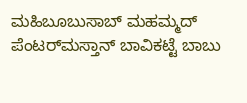ಮಹಿಬೂಬುಸಾಬ್ ಮಹಮ್ಮದ್ ಪೆಂಟರ್‌ಮಸ್ತಾನ್ ಬಾವಿಕಟ್ಟೆ ಬಾಬು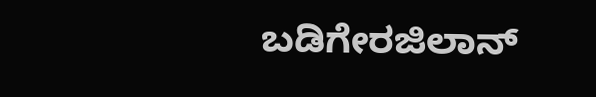ಬಡಿಗೇರಜಿಲಾನ್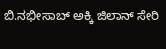ಬಿ.ನಭೀಸಾಬ್ ಅಕ್ಕಿ ಜಿಲಾನ್ ಸೇರಿ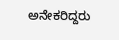ಅನೇಕರಿದ್ದರು